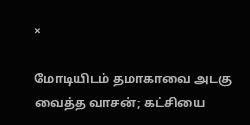×

மோடியிடம் தமாகாவை அடகு வைத்த வாசன்; கட்சியை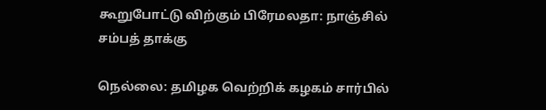கூறுபோட்டு விற்கும் பிரேமலதா: நாஞ்சில் சம்பத் தாக்கு

நெல்லை: தமிழக வெற்றிக் கழகம் சார்பில்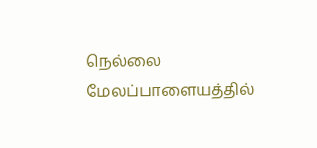நெல்லை மேலப்பாளையத்தில்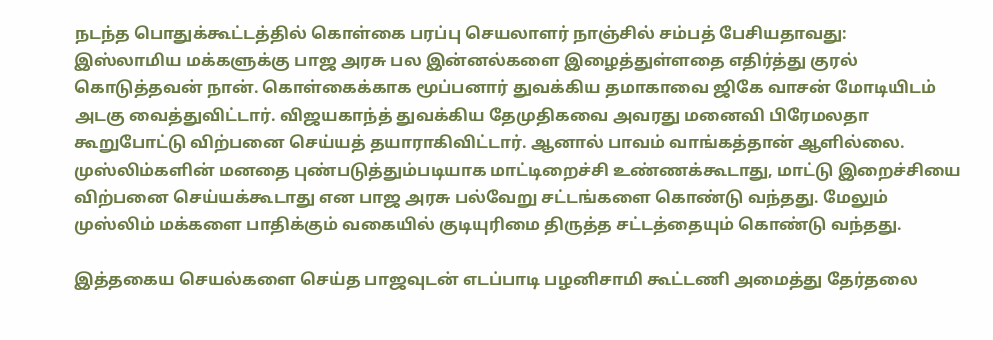நடந்த பொதுக்கூட்டத்தில் கொள்கை பரப்பு செயலாளர் நாஞ்சில் சம்பத் பேசியதாவது:
இஸ்லாமிய மக்களுக்கு பாஜ அரசு பல இன்னல்களை இழைத்துள்ளதை எதிர்த்து குரல் கொடுத்தவன் நான். கொள்கைக்காக மூப்பனார் துவக்கிய தமாகாவை ஜிகே வாசன் மோடியிடம் அடகு வைத்துவிட்டார். விஜயகாந்த் துவக்கிய தேமுதிகவை அவரது மனைவி பிரேமலதா கூறுபோட்டு விற்பனை செய்யத் தயாராகிவிட்டார். ஆனால் பாவம் வாங்கத்தான் ஆளில்லை. முஸ்லிம்களின் மனதை புண்படுத்தும்படியாக மாட்டிறைச்சி உண்ணக்கூடாது, மாட்டு இறைச்சியை விற்பனை செய்யக்கூடாது என பாஜ அரசு பல்வேறு சட்டங்களை கொண்டு வந்தது. மேலும் முஸ்லிம் மக்களை பாதிக்கும் வகையில் குடியுரிமை திருத்த சட்டத்தையும் கொண்டு வந்தது.

இத்தகைய செயல்களை செய்த பாஜவுடன் எடப்பாடி பழனிசாமி கூட்டணி அமைத்து தேர்தலை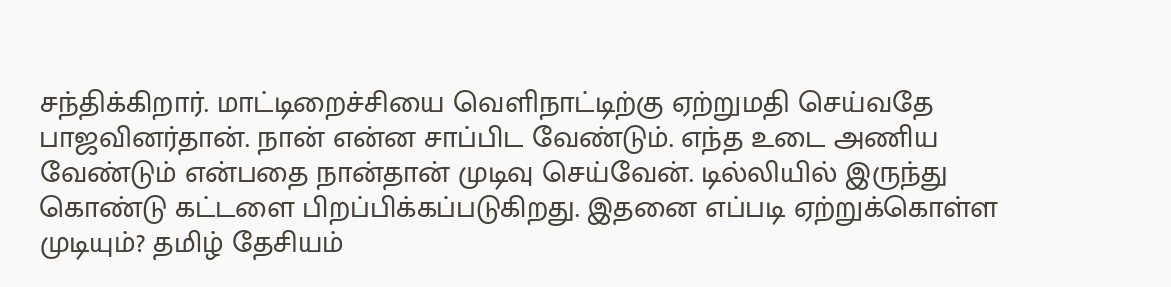சந்திக்கிறார். மாட்டிறைச்சியை வெளிநாட்டிற்கு ஏற்றுமதி செய்வதே பாஜவினர்தான். நான் என்ன சாப்பிட வேண்டும். எந்த உடை அணிய வேண்டும் என்பதை நான்தான் முடிவு செய்வேன். டில்லியில் இருந்து கொண்டு கட்டளை பிறப்பிக்கப்படுகிறது. இதனை எப்படி ஏற்றுக்கொள்ள முடியும்? தமிழ் தேசியம்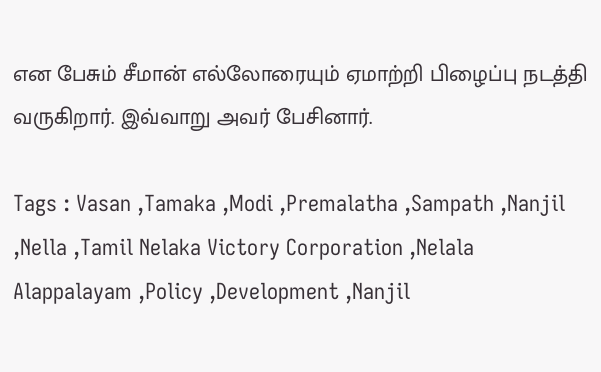என பேசும் சீமான் எல்லோரையும் ஏமாற்றி பிழைப்பு நடத்தி வருகிறார். இவ்வாறு அவர் பேசினார்.

Tags : Vasan ,Tamaka ,Modi ,Premalatha ,Sampath ,Nanjil ,Nella ,Tamil Nelaka Victory Corporation ,Nelala Alappalayam ,Policy ,Development ,Nanjil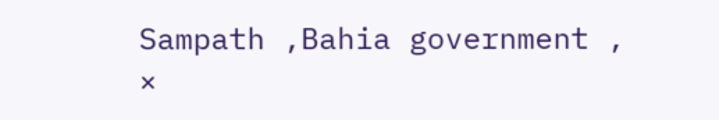Sampath ,Bahia government ,
×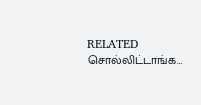RELATED சொல்லிட்டாங்க…